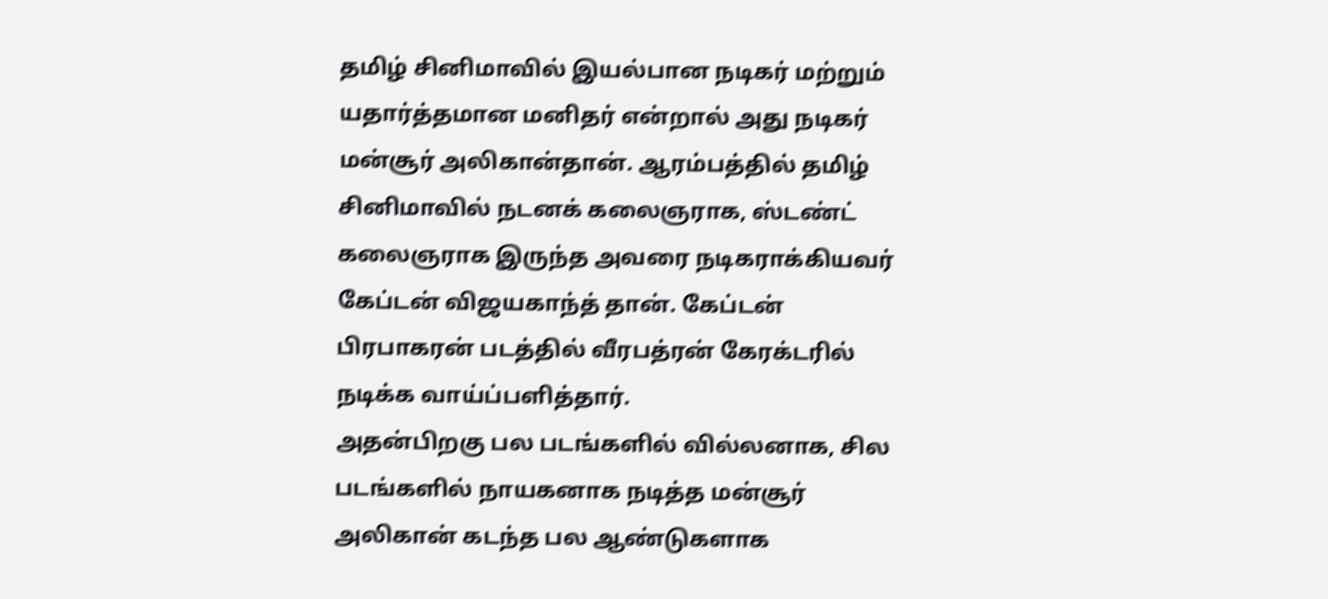தமிழ் சினிமாவில் இயல்பான நடிகர் மற்றும் யதார்த்தமான மனிதர் என்றால் அது நடிகர் மன்சூர் அலிகான்தான். ஆரம்பத்தில் தமிழ் சினிமாவில் நடனக் கலைஞராக, ஸ்டண்ட் கலைஞராக இருந்த அவரை நடிகராக்கியவர் கேப்டன் விஜயகாந்த் தான். கேப்டன் பிரபாகரன் படத்தில் வீரபத்ரன் கேரக்டரில் நடிக்க வாய்ப்பளித்தார்.
அதன்பிறகு பல படங்களில் வில்லனாக, சில படங்களில் நாயகனாக நடித்த மன்சூர் அலிகான் கடந்த பல ஆண்டுகளாக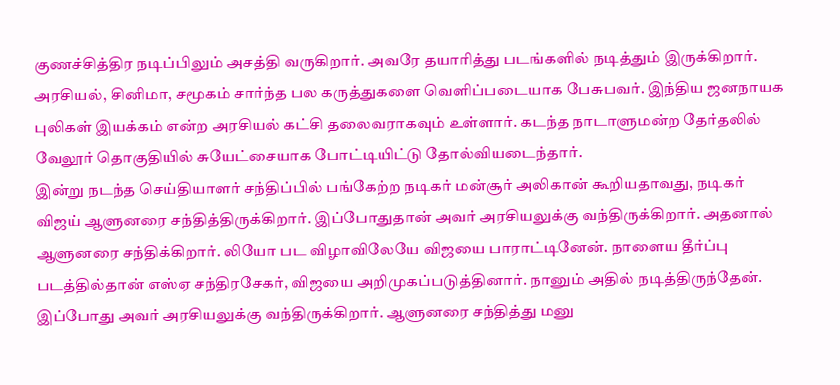குணச்சித்திர நடிப்பிலும் அசத்தி வருகிறார். அவரே தயாரித்து படங்களில் நடித்தும் இருக்கிறார். அரசியல், சினிமா, சமூகம் சார்ந்த பல கருத்துகளை வெளிப்படையாக பேசுபவர். இந்திய ஜனநாயக புலிகள் இயக்கம் என்ற அரசியல் கட்சி தலைவராகவும் உள்ளார். கடந்த நாடாளுமன்ற தேர்தலில் வேலூர் தொகுதியில் சுயேட்சையாக போட்டியிட்டு தோல்வியடைந்தார்.
இன்று நடந்த செய்தியாளர் சந்திப்பில் பங்கேற்ற நடிகர் மன்சூர் அலிகான் கூறியதாவது, நடிகர் விஜய் ஆளுனரை சந்தித்திருக்கிறார். இப்போதுதான் அவர் அரசியலுக்கு வந்திருக்கிறார். அதனால் ஆளுனரை சந்திக்கிறார். லியோ பட விழாவிலேயே விஜயை பாராட்டினேன். நாளைய தீர்ப்பு படத்தில்தான் எஸ்ஏ சந்திரசேகர், விஜயை அறிமுகப்படுத்தினார். நானும் அதில் நடித்திருந்தேன். இப்போது அவர் அரசியலுக்கு வந்திருக்கிறார். ஆளுனரை சந்தித்து மனு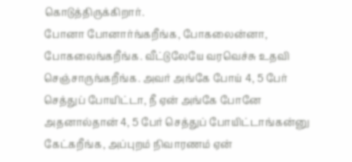கொடுத்திருக்கிறார்.
போனா போனார்ங்கறீங்க, போகலைன்னா, போகலைங்கறீங்க. வீட்டுலேயே வரவெச்சு உதவி செஞ்சாருங்கறீங்க. அவர் அங்கே போய் 4, 5 பேர் செத்துப் போயிட்டா, நீ ஏன் அங்கே போனே அதனால்தான் 4, 5 பேர் செத்துப் போயிட்டாங்கன்னு கேட்கறீங்க, அப்புறம் நிவாரணம் ஏன்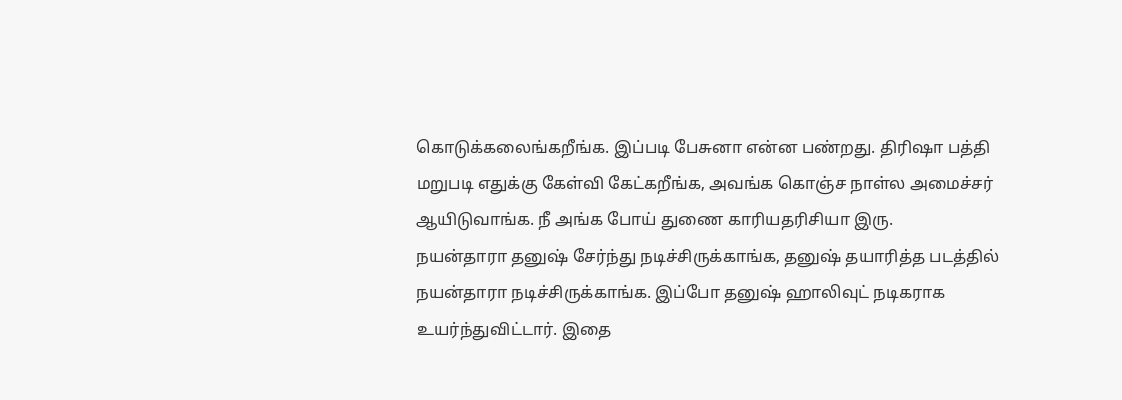கொடுக்கலைங்கறீங்க. இப்படி பேசுனா என்ன பண்றது. திரிஷா பத்தி மறுபடி எதுக்கு கேள்வி கேட்கறீங்க, அவங்க கொஞ்ச நாள்ல அமைச்சர் ஆயிடுவாங்க. நீ அங்க போய் துணை காரியதரிசியா இரு.
நயன்தாரா தனுஷ் சேர்ந்து நடிச்சிருக்காங்க, தனுஷ் தயாரித்த படத்தில் நயன்தாரா நடிச்சிருக்காங்க. இப்போ தனுஷ் ஹாலிவுட் நடிகராக உயர்ந்துவிட்டார். இதை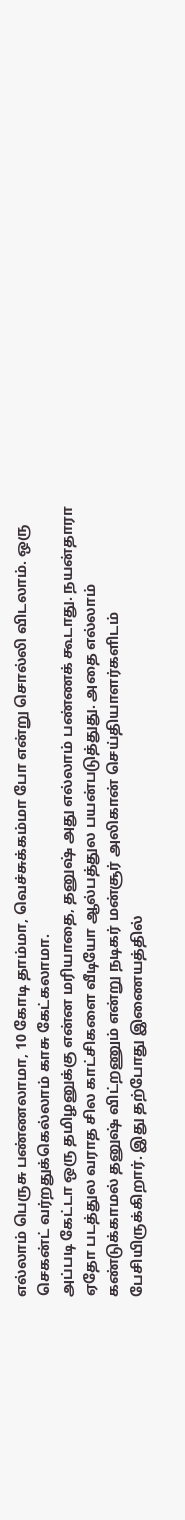எல்லாம் பெருசு பண்ணலாமா, 10 கோடி தாம்மா, வெச்சுக்கம்மா போ என்று சொல்லி விடலாம். ஒரு செகன்ட் வர்றதுக்கெல்லாம் காசு கேட்கலாமா.
அப்படி கேட்டா ஒரு தமிழனுக்கு என்ன மரியாதை, தனுஷ் அது எல்லாம் பண்ணக் கூடாது. நயன்தாரா ஏதோ படத்துல வராத சில காட்சிகளை வீடியோ ஆல்பத்துல பயன்படுத்துது. அதை எல்லாம் கண்டுக்காமல் தனுஷ் விட்றணும் என்று நடிகர் மன்சூர் அலிகான் செய்தியாளர்களிடம் பேசியிருக்கிறார். இது தற்போது இணையத்தில்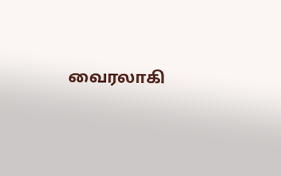வைரலாகி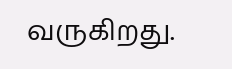வருகிறது.